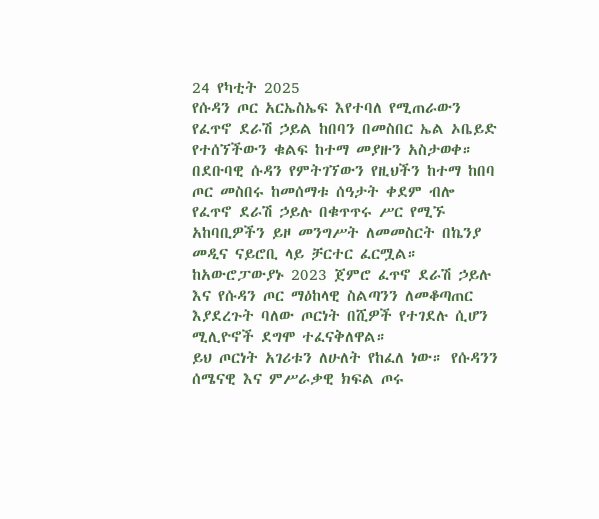24 የካቲት 2025
የሱዳን ጦር አርኤስኤፍ እየተባለ የሚጠራውን የፈጥኖ ደራሽ ኃይል ከበባን በመስበር ኤል ኦቤይድ የተሰኘችውን ቁልፍ ከተማ መያዙን አስታወቀ።
በደቡባዊ ሱዳን የምትገኘውን የዚህችን ከተማ ከበባ ጦር መስበሩ ከመሰማቱ ሰዓታት ቀደም ብሎ የፈጥኖ ደራሽ ኃይሉ በቁጥጥሩ ሥር የሚኙ አከባቢዎችን ይዞ መንግሥት ለመመስርት በኬንያ መዲና ናይሮቢ ላይ ቻርተር ፈርሟል።
ከአውሮፓውያኑ 2023 ጀምሮ ፈጥኖ ደራሽ ኃይሉ እና የሱዳን ጦር ማዕከላዊ ስልጣንን ለመቆጣጠር እያደረጉት ባለው ጦርነት በሺዎች የተገደሉ ሲሆን ሚሊዮኖች ደግሞ ተፈናቅለዋል።
ይህ ጦርነት አገሪቱን ለሁለት የከፈለ ነው። የሱዳንን ሰሜናዊ እና ምሥራቃዊ ክፍል ጦሩ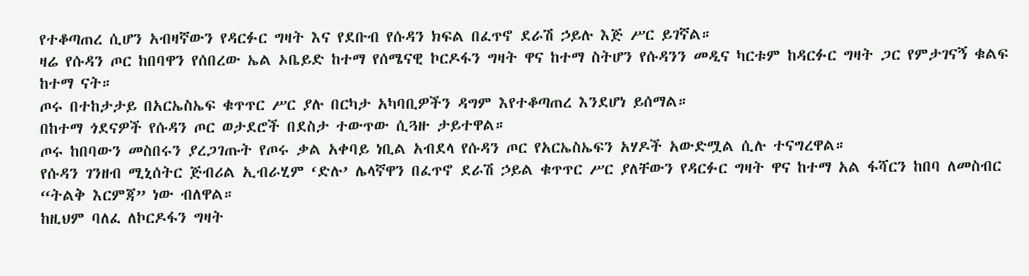የተቆጣጠረ ሲሆን አብዛኛውን የዳርፉር ግዛት እና የደቡብ የሱዳን ክፍል በፈጥኖ ደራሽ ኃይሉ እጅ ሥር ይገኛል።
ዛሬ የሱዳን ጦር ከበባዋን የሰበረው ኤል ኦቤይድ ከተማ የሰሜናዊ ኮርዶፋን ግዛት ዋና ከተማ ስትሆን የሱዳንን መዲና ካርቱም ከዳርፉር ግዛት ጋር የምታገናኝ ቁልፍ ከተማ ናት።
ጦሩ በተከታታይ በአርኤስኤፍ ቁጥጥር ሥር ያሉ በርካታ አካባቢዎችን ዳግም እየተቆጣጠረ እንደሆነ ይሰማል።
በከተማ ጎደናዎች የሱዳን ጦር ወታደሮች በደስታ ተውጥው ሲጓዙ ታይተዋል።
ጦሩ ከበባውን መስበሩን ያረጋገጡት የጦሩ ቃል አቀባይ ነቢል አብደላ የሱዳን ጦር የአርኤስኤፍን አሃዶች አውድሟል ሲሉ ተናግረዋል።
የሱዳን ገንዘብ ሚኒሰትር ጅብሪል ኢብራሂም ‘ድሉ’ ሌላኛዋን በፈጥኖ ደራሽ ኃይል ቁጥጥር ሥር ያለቸውን የዳርፉር ግዛት ዋና ከተማ አል ፋሻርን ከበባ ለመስብር “ትልቅ እርምጃ” ነው ብለዋል።
ከዚህም ባለፈ ለኮርዶፋን ግዛት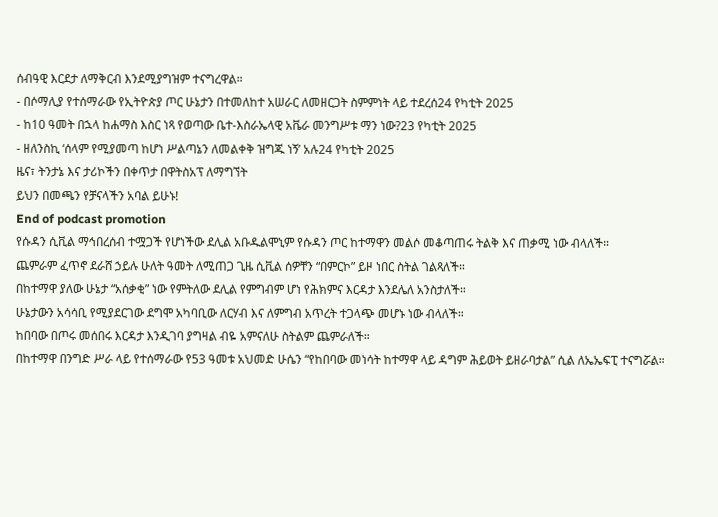ሰብዓዊ እርደታ ለማቅርብ እንደሚያግዝም ተናግረዋል።
- በሶማሊያ የተሰማራው የኢትዮጵያ ጦር ሁኔታን በተመለከተ አሠራር ለመዘርጋት ስምምነት ላይ ተደረሰ24 የካቲት 2025
- ከ10 ዓመት በኋላ ከሐማስ እስር ነጻ የወጣው ቤተ-እስራኤላዊ አቬራ መንግሥቱ ማን ነው?23 የካቲት 2025
- ዘለንስኪ ‘ሰላም የሚያመጣ ከሆነ ሥልጣኔን ለመልቀቅ ዝግጁ ነኝ’ አሉ24 የካቲት 2025
ዜና፣ ትንታኔ እና ታሪኮችን በቀጥታ በዋትስአፕ ለማግኘት
ይህን በመጫን የቻናላችን አባል ይሁኑ!
End of podcast promotion
የሱዳን ሲቪል ማኅበረሰብ ተሟጋች የሆነችው ደሊል አቡዱልሞኒም የሱዳን ጦር ከተማዋን መልሶ መቆጣጠሩ ትልቅ እና ጠቃሚ ነው ብላለች።
ጨምራም ፈጥኖ ደራሸ ኃይሉ ሁለት ዓመት ለሚጠጋ ጊዜ ሲቪል ሰዎቸን “በምርኮ” ይዞ ነበር ስትል ገልጻለች።
በከተማዋ ያለው ሁኔታ “አሰቃቂ” ነው የምትለው ደሊል የምግብም ሆነ የሕክምና እርዳታ እንደሌለ አንስታለች።
ሁኔታውን አሳሳቢ የሚያደርገው ደግሞ አካባቢው ለርሃብ እና ለምግብ አጥረት ተጋላጭ መሆኑ ነው ብላለች።
ከበባው በጦሩ መሰበሩ እርዳታ እንዲገባ ያግዛል ብዬ አምናለሁ ስትልም ጨምራለች።
በከተማዋ በንግድ ሥራ ላይ የተሰማራው የ53 ዓመቱ አህመድ ሁሴን “የከበባው መነሳት ከተማዋ ላይ ዳግም ሕይወት ይዘራባታል” ሲል ለኤኤፍፒ ተናግሯል።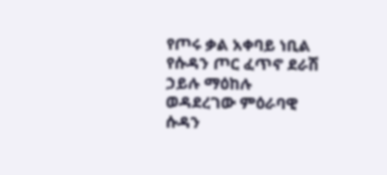የጦሩ ቃል አቀባይ ነቢል የሱዳን ጦር ፈጥኖ ደራሽ ኃይሉ ማዕከሉ ወዳደረገው ምዕራባዊ ሱዳን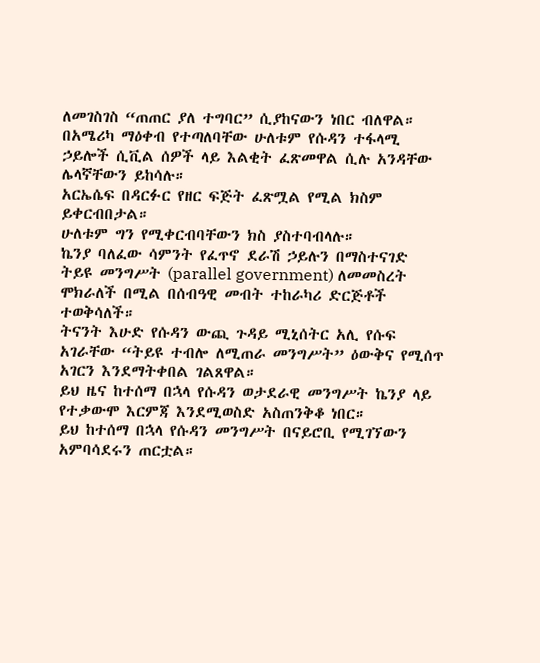ለመገስገስ “ጠጠር ያለ ተግባር” ሲያከናውን ነበር ብለዋል።
በአሜሪካ ማዕቀብ የተጣለባቸው ሁለቱም የሱዳን ተፋላሚ ኃይሎች ሲቪል ሰዎች ላይ እልቂት ፈጽመዋል ሲሉ አንዳቸው ሌላኛቸውን ይከሳሉ።
አርኤሴፍ በዳርፉር የዘር ፍጅት ፈጽሟል የሚል ክስም ይቀርብበታል።
ሁለቱም ግን የሚቀርብባቸውን ክስ ያስተባብላሉ።
ኬንያ ባለፈው ሳምንት የፈጥኖ ደራሽ ኃይሉን በማስተናገድ ትይዩ መንግሥት (parallel government) ለመመስረት ሞክራለች በሚል በሰብዓዊ መብት ተከራካሪ ድርጅቶች ተወቅሳለች።
ትናንት እሁድ የሱዳን ውጪ ጉዳይ ሚኒሰትር አሊ የሱፍ አገራቸው “ትይዩ ተብሎ ለሚጠራ መንግሥት” ዕውቅና የሚሰጥ አገርን እንደማትቀበል ገልጸዋል።
ይህ ዜና ከተሰማ በኋላ የሱዳን ወታደራዊ መንግሥት ኬንያ ላይ የተቃውሞ እርምጃ እንደሚወስድ አስጠንቅቆ ነበር።
ይህ ከተሰማ በኋላ የሱዳን መንግሥት በናይሮቢ የሚገኘውን አምባሳደሩን ጠርቷል።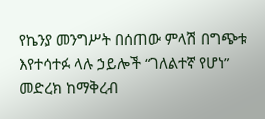የኬንያ መንግሥት በሰጠው ምላሽ በግጭቱ እየተሳተፉ ላሉ ኃይሎች “ገለልተኛ የሆነ” መድረክ ከማቅረብ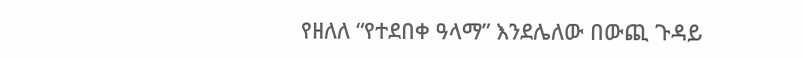የዘለለ “የተደበቀ ዓላማ” እንደሌለው በውጪ ጉዳይ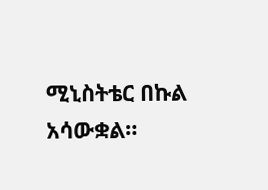ሚኒስትቴር በኩል አሳውቋል።